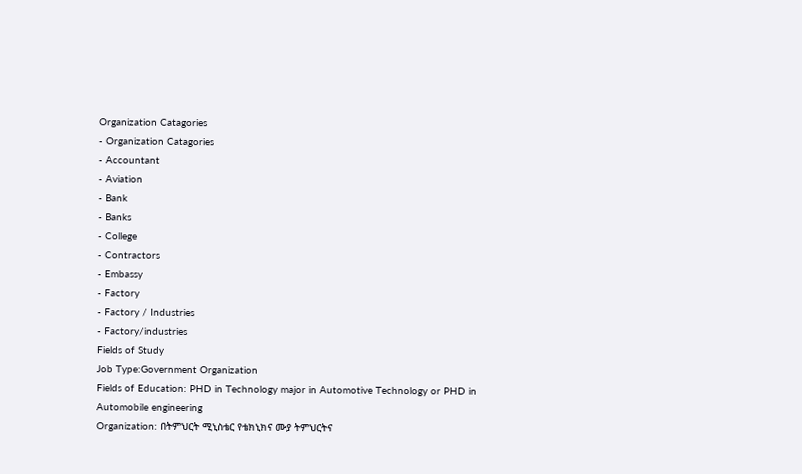Organization Catagories
- Organization Catagories
- Accountant
- Aviation
- Bank
- Banks
- College
- Contractors
- Embassy
- Factory
- Factory / Industries
- Factory/industries
Fields of Study
Job Type:Government Organization
Fields of Education: PHD in Technology major in Automotive Technology or PHD in Automobile engineering
Organization: በትምህርት ሚኒስቴር የቴክኒክና ሙያ ትምህርትና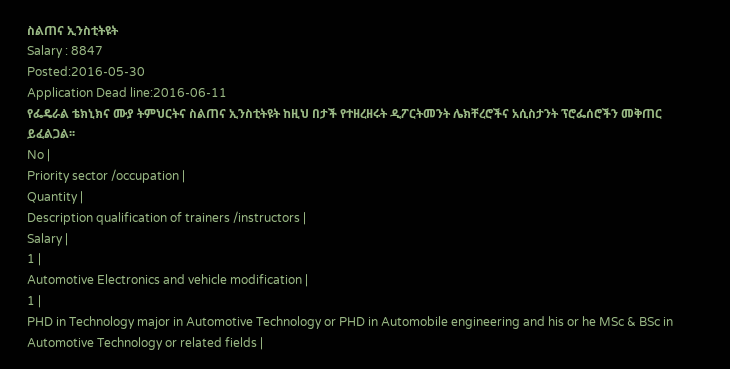ስልጠና ኢንስቲትዩት
Salary : 8847
Posted:2016-05-30
Application Dead line:2016-06-11
የፌዴራል ቴክኒክና ሙያ ትምህርትና ስልጠና ኢንስቲትዩት ከዚህ በታች የተዘረዘሩት ዲፖርትመንት ሌክቸረሮችና አሲስታንት ፕሮፌሰሮችን መቅጠር ይፈልጋል፡፡
No |
Priority sector /occupation |
Quantity |
Description qualification of trainers /instructors |
Salary |
1 |
Automotive Electronics and vehicle modification |
1 |
PHD in Technology major in Automotive Technology or PHD in Automobile engineering and his or he MSc & BSc in Automotive Technology or related fields |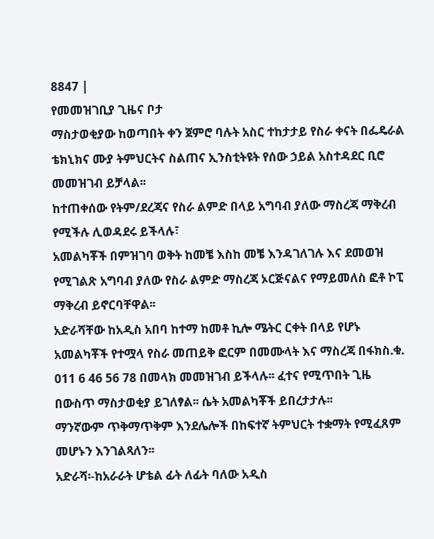8847 |
የመመዝገቢያ ጊዜና ቦታ
ማስታወቂያው ከወጣበት ቀን ጀምሮ ባሉት አስር ተከታታይ የስራ ቀናት በፌዴራል ቴክኒክና ሙያ ትምህርትና ስልጠና ኢንስቲትዩት የሰው ኃይል አስተዳደር ቢሮ መመዝገብ ይቻላል፡፡
ከተጠቀሰው የትም/ደረጃና የስራ ልምድ በላይ አግባብ ያለው ማስረጃ ማቅረብ የሚችሉ ሊወዳደሩ ይችላሉ፣
አመልካቾች በምዝገባ ወቅት ከመቼ እስከ መቼ እንዳገለገሉ እና ደመወዝ የሚገልጽ አግባብ ያለው የስራ ልምድ ማስረጃ ኦርጅናልና የማይመለስ ፎቶ ኮፒ ማቅረብ ይኖርባቸዋል፡፡
አድራሻቸው ከአዲስ አበባ ከተማ ከመቶ ኪሎ ሜትር ርቀት በላይ የሆኑ አመልካቾች የተሟላ የስራ መጠይቅ ፎርም በመሙላት እና ማስረጃ በፋክስ.ቁ. 011 6 46 56 78 በመላክ መመዝገብ ይችላሉ፡፡ ፈተና የሚጥበት ጊዜ በውስጥ ማስታወቂያ ይገለፃል፡፡ ሴት አመልካቾች ይበረታታሉ፡፡
ማንኛውም ጥቅማጥቅም እንደሌሎች በከፍተኛ ትምህርት ተቋማት የሚፈጸም መሆኑን እንገልጻለን፡፡
አድራሻ፡-ከአራራት ሆቴል ፊት ለፊት ባለው አዲስ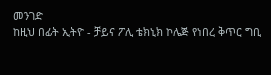መንገድ
ከዚህ በፊት ኢትዮ - ቻይና ፖሊ ቴክኒክ ኮሌጅ የነበረ ቅጥር ግቢ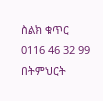ስልክ ቁጥር 0116 46 32 99
በትምህርት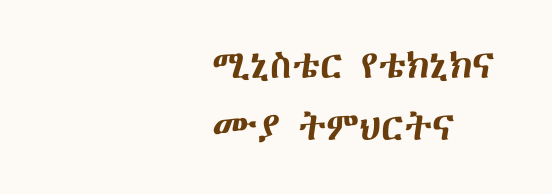ሚኒስቴር የቴክኒክና ሙያ ትምህርትና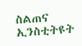ስልጠና ኢንስቲትዩት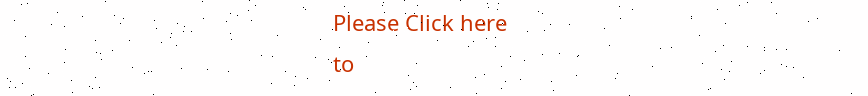Please Click here
to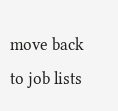move back to job lists